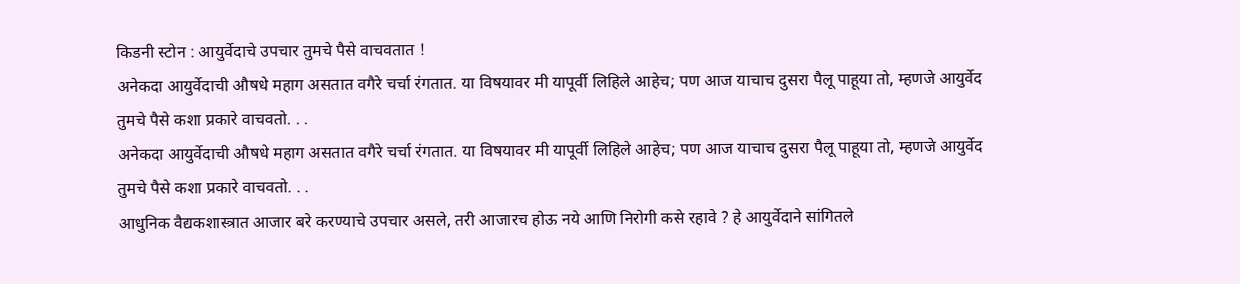किडनी स्टोन : आयुर्वेदाचे उपचार तुमचे पैसे वाचवतात !
अनेकदा आयुर्वेदाची औषधे महाग असतात वगैरे चर्चा रंगतात. या विषयावर मी यापूर्वी लिहिले आहेच; पण आज याचाच दुसरा पैलू पाहूया तो, म्हणजे आयुर्वेद तुमचे पैसे कशा प्रकारे वाचवतो. . .
अनेकदा आयुर्वेदाची औषधे महाग असतात वगैरे चर्चा रंगतात. या विषयावर मी यापूर्वी लिहिले आहेच; पण आज याचाच दुसरा पैलू पाहूया तो, म्हणजे आयुर्वेद तुमचे पैसे कशा प्रकारे वाचवतो. . .
आधुनिक वैद्यकशास्त्रात आजार बरे करण्याचे उपचार असले, तरी आजारच होऊ नये आणि निरोगी कसे रहावे ? हे आयुर्वेदाने सांगितले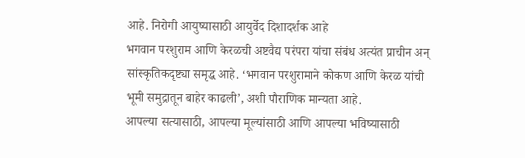आहे. निरोगी आयुष्यासाठी आयुर्वेद दिशादर्शक आहे
भगवान परशुराम आणि केरळची अष्टवैद्य परंपरा यांचा संबंध अत्यंत प्राचीन अन् सांस्कृतिकदृष्ट्या समृद्ध आहे. ‘भगवान परशुरामाने कोकण आणि केरळ यांची भूमी समुद्रातून बाहेर काढली’, अशी पौराणिक मान्यता आहे.
आपल्या सत्यासाठी, आपल्या मूल्यांसाठी आणि आपल्या भविष्यासाठी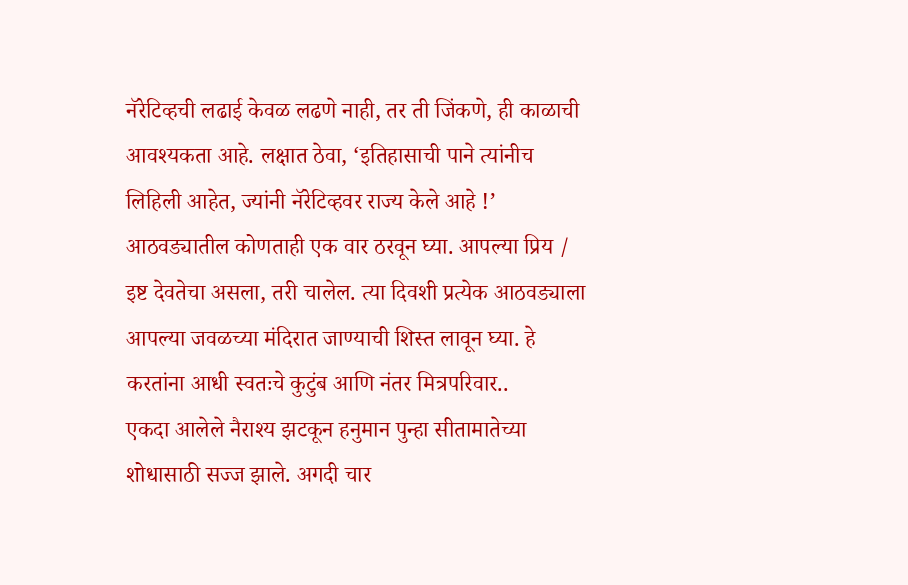नॅरेटिव्हची लढाई केवळ लढणे नाही, तर ती जिंकणे, ही काळाची आवश्यकता आहे. लक्षात ठेवा, ‘इतिहासाची पाने त्यांनीच लिहिली आहेत, ज्यांनी नॅरेटिव्हवर राज्य केले आहे !’
आठवड्यातील कोणताही एक वार ठरवून घ्या. आपल्या प्रिय / इष्ट देवतेचा असला, तरी चालेल. त्या दिवशी प्रत्येक आठवड्याला आपल्या जवळच्या मंदिरात जाण्याची शिस्त लावून घ्या. हे करतांना आधी स्वतःचे कुटुंब आणि नंतर मित्रपरिवार..
एकदा आलेले नैराश्य झटकून हनुमान पुन्हा सीतामातेच्या शोधासाठी सज्ज झाले. अगदी चार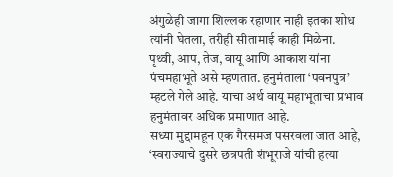अंगुळेही जागा शिल्लक रहाणार नाही इतका शोध त्यांनी घेतला, तरीही सीतामाई काही मिळेना.
पृथ्वी, आप, तेज, वायू आणि आकाश यांना पंचमहाभूते असे म्हणतात. हनुमंताला ‘पवनपुत्र’ म्हटले गेले आहे. याचा अर्थ वायू महाभूताचा प्रभाव हनुमंतावर अधिक प्रमाणात आहे.
सध्या मुद्दामहून एक गैरसमज पसरवला जात आहे, ‘स्वराज्याचे दुसरे छत्रपती शंभूराजे यांची हत्या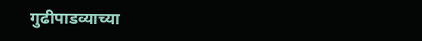गुढीपाडव्याच्या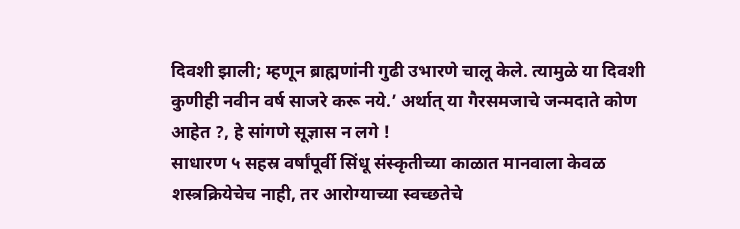दिवशी झाली; म्हणून ब्राह्मणांनी गुढी उभारणे चालू केले. त्यामुळे या दिवशी कुणीही नवीन वर्ष साजरे करू नये.’ अर्थात् या गैरसमजाचे जन्मदाते कोण आहेत ?, हे सांगणे सूज्ञास न लगे !
साधारण ५ सहस्र वर्षांपूर्वी सिंधू संस्कृतीच्या काळात मानवाला केवळ शस्त्रक्रियेचेच नाही, तर आरोग्याच्या स्वच्छतेचे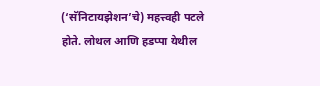(‘सॅनिटायझेशन’चे) महत्त्वही पटले होते. लोथल आणि हडप्पा येथील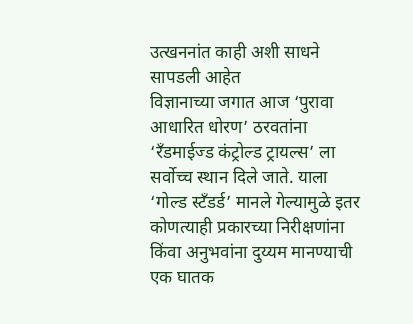उत्खननांत काही अशी साधने सापडली आहेत
विज्ञानाच्या जगात आज ‘पुरावा आधारित धोरण’ ठरवतांना ‘रँडमाईज्ड कंट्रोल्ड ट्रायल्स’ ला सर्वोच्च स्थान दिले जाते. याला ‘गोल्ड स्टँडर्ड’ मानले गेल्यामुळे इतर कोणत्याही प्रकारच्या निरीक्षणांना किंवा अनुभवांना दुय्यम मानण्याची एक घातक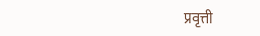प्रवृत्ती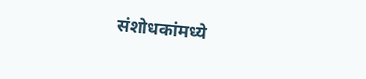संशोधकांमध्ये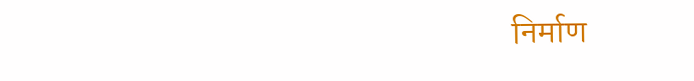निर्माण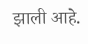झाली आहे.